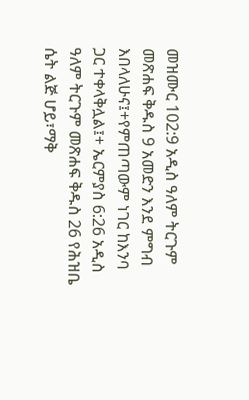መዝሙር 102:9 አዲስ ዓለም ትርጉም መጽሐፍ ቅዱስ 9 አመድን እንደ ምግብ እበላለሁና፤+የምጠጣውም ነገር ከእንባ ጋር ተቀላቅሏል፤+ ኤርምያስ 6:26 አዲስ ዓለም ትርጉም መጽሐፍ ቅዱስ 26 የሕዝቤ ሴት ልጅ ሆይ፣ማቅ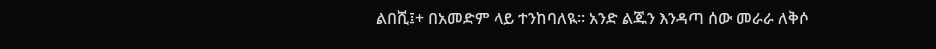ልበሺ፤+ በአመድም ላይ ተንከባለዪ። አንድ ልጁን እንዳጣ ሰው መራራ ለቅሶ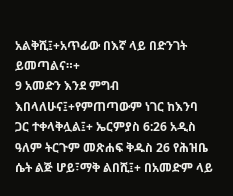አልቅሺ፤+አጥፊው በእኛ ላይ በድንገት ይመጣልና።+
9 አመድን እንደ ምግብ እበላለሁና፤+የምጠጣውም ነገር ከእንባ ጋር ተቀላቅሏል፤+ ኤርምያስ 6:26 አዲስ ዓለም ትርጉም መጽሐፍ ቅዱስ 26 የሕዝቤ ሴት ልጅ ሆይ፣ማቅ ልበሺ፤+ በአመድም ላይ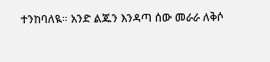ተንከባለዪ። አንድ ልጁን እንዳጣ ሰው መራራ ለቅሶ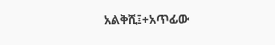አልቅሺ፤+አጥፊው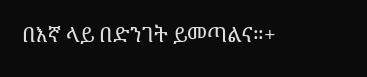በእኛ ላይ በድንገት ይመጣልና።+